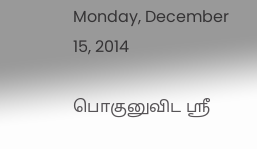Monday, December 15, 2014

பொகுனுவிட ஶ்ரீ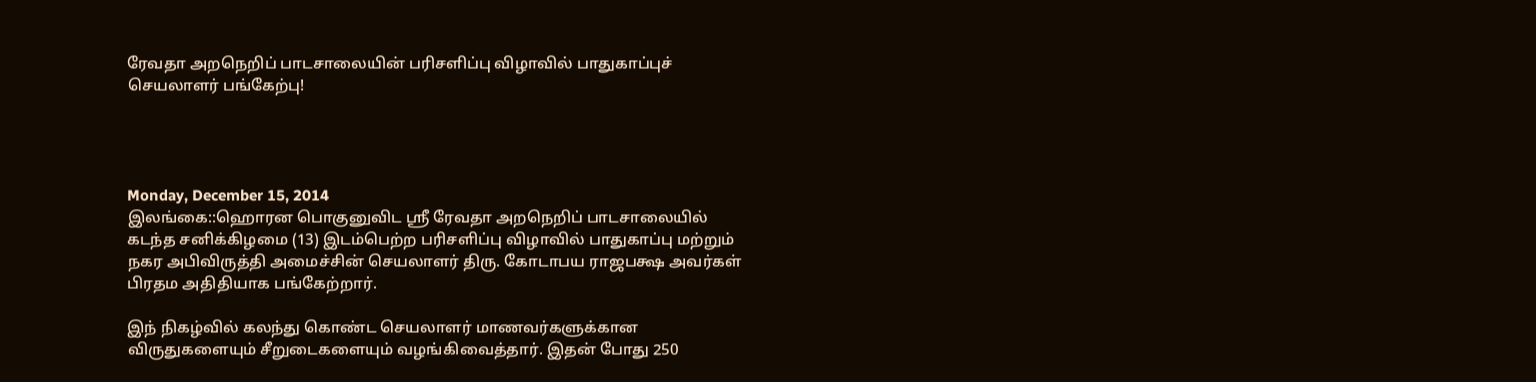ரேவதா அறநெறிப் பாடசாலையின் பரிசளிப்பு விழாவில் பாதுகாப்புச் செயலாளர் பங்கேற்பு!




Monday, December 15, 2014
இலங்கை::ஹொரன பொகுனுவிட ஶ்ரீ ரேவதா அறநெறிப் பாடசாலையில் கடந்த சனிக்கிழமை (13) இடம்பெற்ற பரிசளிப்பு விழாவில் பாதுகாப்பு மற்றும் நகர அபிவிருத்தி அமைச்சின் செயலாளர் திரு. கோடாபய ராஜபக்ஷ அவர்கள் பிரதம அதிதியாக பங்கேற்றார்.

இந் நிகழ்வில் கலந்து கொண்ட செயலாளர் மாணவர்களுக்கான விருதுகளையும் சீறுடைகளையும் வழங்கிவைத்தார். இதன் போது 250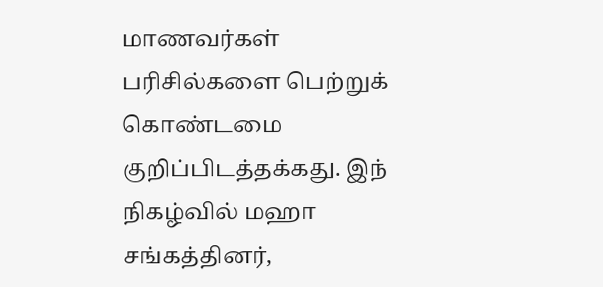மாணவர்கள் பரிசில்களை பெற்றுக் கொண்டமை குறிப்பிடத்தக்கது. இந் நிகழ்வில் மஹா சங்கத்தினர்,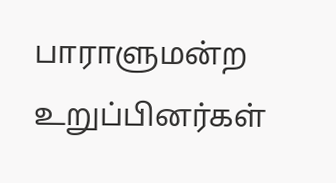பாராளுமன்ற உறுப்பினர்கள்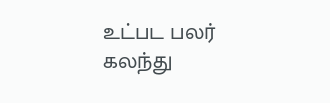உட்பட பலர் கலந்து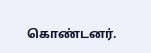கொண்டனர்.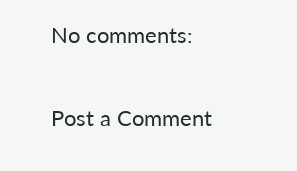No comments:

Post a Comment